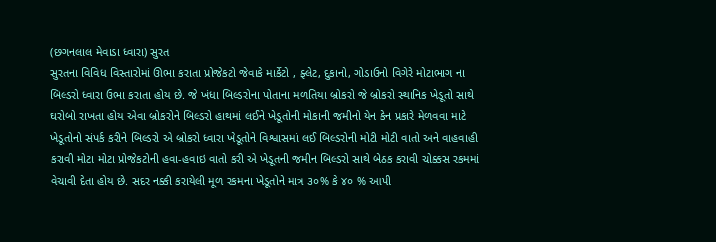(છગનલાલ મેવાડા ધ્વારા) સુરત
સુરતના વિવિધ વિસ્તારોમાં ઊભા કરાતા પ્રોજેકટો જેવાકે માર્કેટો , ફ્લેટ, દુકાનો, ગોડાઉનો વિગેરે મોટાભાગ ના બિલ્ડરો ધ્વારા ઉભા કરાતા હોય છે. જે ખંધા બિલ્ડરોના પોતાના મળતિયા બ્રોકરો જે બ્રોકરો સ્થાનિક ખેડૂતો સાથે ઘરોબો રાખતા હોય એવા બ્રોકરોને બિલ્ડરો હાથમાં લઈને ખેડૂતોની મોકાની જમીનો યેન કેન પ્રકારે મેળવવા માટે ખેડૂતોનો સંપર્ક કરીને બિલ્ડરો એ બ્રોકરો ધ્વારા ખેડૂતોને વિશ્વાસમાં લઈ બિલ્ડરોની મોટી મોટી વાતો અને વાહવાહી કરાવી મોટા મોટા પ્રોજેકટોની હવા-હવાઇ વાતો કરી એ ખેડૂતની જમીન બિલ્ડરો સાથે બેઠક કરાવી ચોક્કસ રકમમાં વેચાવી દેતા હોય છે. સદર નક્કી કરાયેલી મૂળ રકમના ખેડૂતોને માત્ર ૩૦% કે ૪૦ % આપી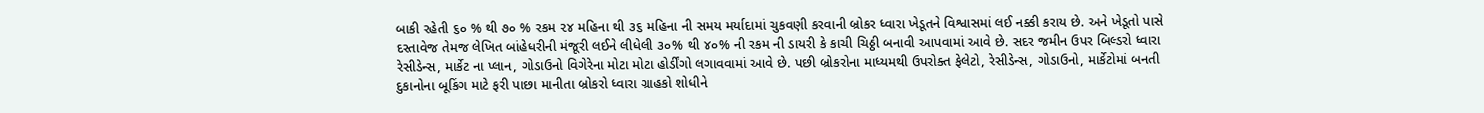બાકી રહેતી ૬૦ % થી ૭૦ % રકમ ૨૪ મહિના થી ૩૬ મહિના ની સમય મર્યાદામાં ચુકવણી કરવાની બ્રોકર ધ્વારા ખેડૂતને વિશ્વાસમાં લઈ નક્કી કરાય છે. અને ખેડૂતો પાસે દસ્તાવેજ તેમજ લેખિત બાંહેધરીની મંજૂરી લઈને લીધેલી ૩૦% થી ૪૦% ની રકમ ની ડાયરી કે કાચી ચિઠ્ઠી બનાવી આપવામાં આવે છે. સદર જમીન ઉપર બિલ્ડરો ધ્વારા રેસીડેન્સ, માર્કેટ ના પ્લાન, ગોડાઉનો વિગેરેના મોટા મોટા હોર્ડીંગો લગાવવામાં આવે છે. પછી બ્રોકરોના માધ્યમથી ઉપરોક્ત ફેલેટો, રેસીડેન્સ, ગોડાઉનો, માર્કેટોમાં બનતી દુકાનોના બૂકિંગ માટે ફરી પાછા માનીતા બ્રોકરો ધ્વારા ગ્રાહકો શોધીને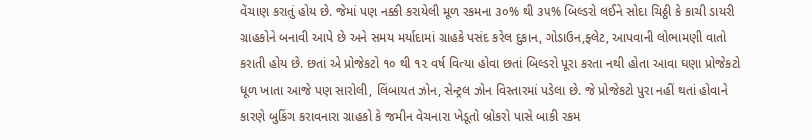વેંચાણ કરાતું હોય છે. જેમાં પણ નક્કી કરાયેલી મૂળ રકમના ૩૦% થી ૩૫% બિલ્ડરો લઈને સોદા ચિઠ્ઠી કે કાચી ડાયરી ગ્રાહકોને બનાવી આપે છે અને સમય મર્યાદામાં ગ્રાહકે પસંદ કરેલ દુકાન, ગોડાઉન,ફ્લેટ, આપવાની લોભામણી વાતો કરાતી હોય છે. છતાં એ પ્રોજેકટો ૧૦ થી ૧૨ વર્ષ વિત્યા હોવા છતાં બિલ્ડરો પૂરા કરતા નથી હોતા આવા ઘણા પ્રોજેકટો ધૂળ ખાતા આજે પણ સારોલી, લિંબાયત ઝોન, સેન્ટ્રલ ઝોન વિસ્તારમાં પડેલા છે. જે પ્રોજેકટો પુરા નહીં થતાં હોવાને કારણે બુકિંગ કરાવનારા ગ્રાહકો કે જમીન વેચનારા ખેડૂતો બ્રોકરો પાસે બાકી રકમ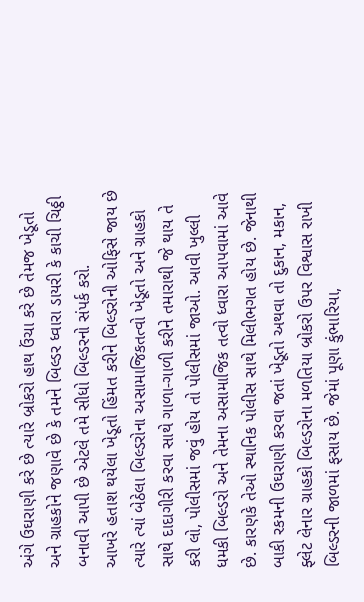અંગે ઉઘરાણી કરે છે ત્યારે બ્રોકરો હાથ ઉંચા કરે છે તેમજ ખેડૂતો અને ગ્રાહકોને જણાવે છે કે તમને બિલ્ડર ધ્વારા ડાયરી કે કાચી ચિઠ્ઠી બનાવી આપી છે એટલે તમે સીધો બિલ્ડરનો સંપર્ક કરો.
આખરે હતાશ થયેલા ખેડૂતો હિંમત કરીને બિલ્ડરોની ઓફિસે જાય છે ત્યારે ત્યાં બેઠેલા બિલ્ડરોના અસામાજિકતત્વો ખેડૂતો અને ગ્રાહકો સાથે દાદાગીરી કરવા સાથે ગાળા-ગાળી કરીને તમારાથી જે થાય તે કરી લો, પોલીસમાં જવું હોય તો પોલીસમાં જાઓ. આવી ખુલ્લી ધમકી બિલ્ડરો અને તેમના અસામાજિક તત્વો ધ્વારા આપવામાં આવે છે. કારણકે તેઓ સ્થાનિક પોલીસ સાથે મિલીભગત હોય છે. જેનાથી બાકી રકમની ઉઘરાણી કરવા જતાં ખેડૂતો અથવા તો દુકાન, મકાન, ફ્લેટ લેનાર ગ્રાહકો બિલ્ડરોના મળતિયા બ્રોકરો ઉપર વિશ્વાસ રાખી બિલ્ડરની જાળમાં ફસાય છે. જેમાં પૂણા કુંભારિયા,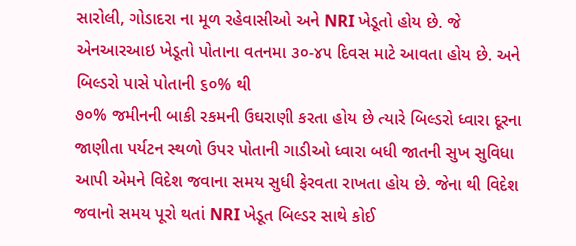સારોલી, ગોડાદરા ના મૂળ રહેવાસીઓ અને NRI ખેડૂતો હોય છે. જે એનઆરઆઇ ખેડૂતો પોતાના વતનમા ૩૦-૪૫ દિવસ માટે આવતા હોય છે. અને બિલ્ડરો પાસે પોતાની ૬૦% થી
૭૦% જમીનની બાકી રકમની ઉઘરાણી કરતા હોય છે ત્યારે બિલ્ડરો ધ્વારા દૂરના જાણીતા પર્યટન સ્થળો ઉપર પોતાની ગાડીઓ ધ્વારા બધી જાતની સુખ સુવિધા આપી એમને વિદેશ જવાના સમય સુધી ફેરવતા રાખતા હોય છે. જેના થી વિદેશ જવાનો સમય પૂરો થતાં NRI ખેડૂત બિલ્ડર સાથે કોઈ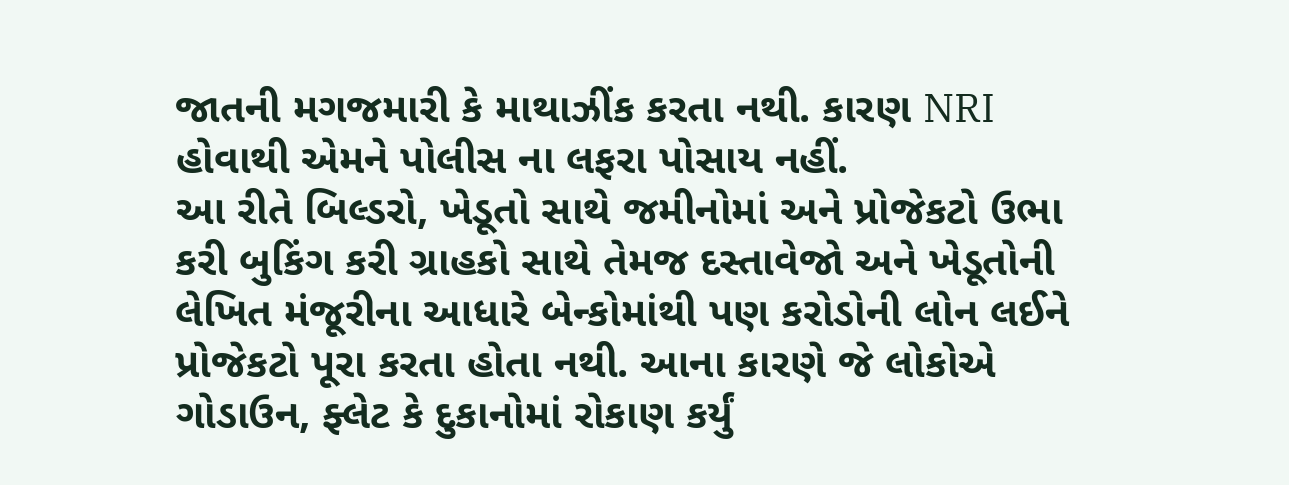જાતની મગજમારી કે માથાઝીંક કરતા નથી. કારણ NRI હોવાથી એમને પોલીસ ના લફરા પોસાય નહીં.
આ રીતે બિલ્ડરો, ખેડૂતો સાથે જમીનોમાં અને પ્રોજેકટો ઉભા કરી બુકિંગ કરી ગ્રાહકો સાથે તેમજ દસ્તાવેજો અને ખેડૂતોની લેખિત મંજૂરીના આધારે બેન્કોમાંથી પણ કરોડોની લોન લઈને પ્રોજેકટો પૂરા કરતા હોતા નથી. આના કારણે જે લોકોએ ગોડાઉન, ફ્લેટ કે દુકાનોમાં રોકાણ કર્યું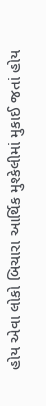હોય એવા લોકો બિચારા આર્થિક મુશ્કેલીમાં મુકાઈ જતાં હોય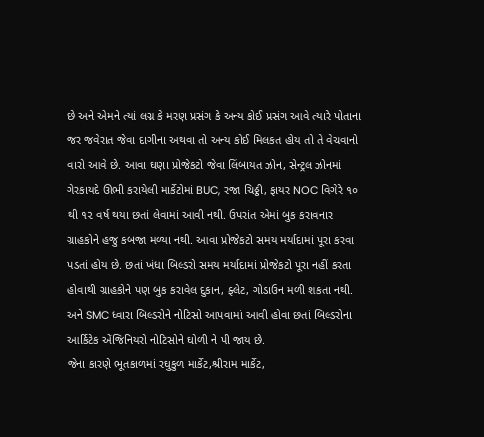છે અને એમને ત્યાં લગ્ન કે મરણ પ્રસંગ કે અન્ય કોઈ પ્રસંગ આવે ત્યારે પોતાના જર જવેરાત જેવા દાગીના અથવા તો અન્ય કોઈ મિલકત હોય તો તે વેચવાનો વારો આવે છે. આવા ઘણા પ્રોજેકટો જેવા લિંબાયત ઝોન, સેન્ટ્રલ ઝોનમાં ગેરકાયદે ઊભી કરાયેલી માર્કેટોમાં BUC, રજા ચિઠ્ઠી, ફાયર NOC વિગેરે ૧૦ થી ૧૨ વર્ષ થયા છતાં લેવામાં આવી નથી. ઉપરાંત એમાં બુક કરાવનાર ગ્રાહકોને હજુ કબજા મળ્યા નથી. આવા પ્રોજેકટો સમય મર્યાદામાં પૂરા કરવા પડતાં હોય છે. છતાં ખંધા બિલ્ડરો સમય મર્યાદામાં પ્રોજેકટો પૂરા નહીં કરતા હોવાથી ગ્રાહકોને પણ બુક કરાવેલ દુકાન, ફ્લેટ, ગોડાઉન મળી શકતા નથી. અને SMC ધ્વારા બિલ્ડરોને નોટિસો આપવામાં આવી હોવા છતાં બિલ્ડરોના આર્કિટેક એંજિનિયરો નોટિસોને ઘોળી ને પી જાય છે.
જેના કારણે ભૂતકાળમાં રઘુકુળ માર્કેટ,શ્રીરામ માર્કેટ,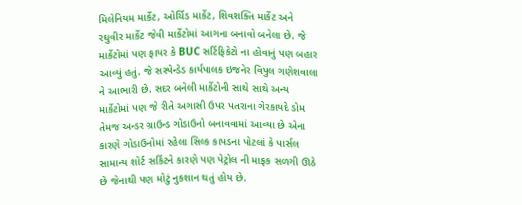મિલેનિયમ માર્કેટ, ઓર્ચિડ માર્કેટ, શિવશક્તિ માર્કેટ અને રઘુવીર માર્કેટ જેવી માર્કેટોમાં આગના બનાવો બનેલા છે. જે માર્કેટોમાં પણ ફાયર કે BUC સર્ટિફિકેટો ના હોવાનું પણ બહાર આવ્યું હતું. જે સસ્પેન્ડેડ કાર્યપાલક ઇજનેર વિપુલ ગણેશવાલા ને આભારી છે. સદર બનેલી માર્કેટોની સાથે સાથે અન્ય માર્કેટોમાં પણ જે રીતે અગાસી ઉપર પતરાના ગેરકાયદે ડોમ તેમજ અન્ડર ગ્રાઉન્ડ ગોડાઉનો બનાવવામાં આવ્યા છે એના કારણે ગોડાઉનોમાં રહેલા સિલ્ક કાપડના પોટલાં કે પાર્સલ સામાન્ય શોર્ટ સર્કિટને કારણે પણ પેટ્રોલ ની માફક સળગી ઊઠે છે જેનાથી પણ મોટું નુકશાન થતું હોય છે.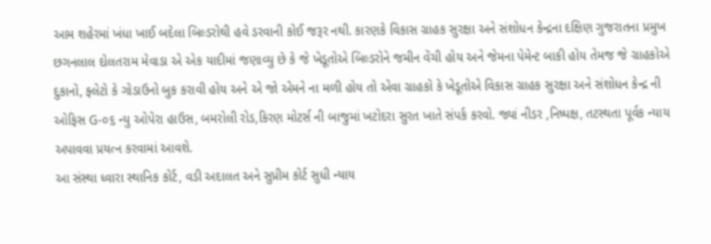આમ શહેરમાં ખંધા ખાઈ બદેલા બિલ્ડરોથી હવે ડરવાની કોઈ જરૂર નથી. કારણકે વિકાસ ગ્રાહક સુરક્ષા અને સંશોધન કેન્દ્રના દક્ષિણ ગુજરાતના પ્રમુખ છગનલાલ દોલતરામ મેવાડા એ એક યાદીમાં જણાવ્યુ છે કે જે ખેડૂતોએ બિલ્ડરોને જમીન વેંચી હોય અને જેમના પેમેન્ટ બાકી હોય તેમજ જે ગ્રાહકોએ દુકાનો, ફ્લેટો કે ગોડાઉનો બુક કરાવી હોય અને એ જો એમને ના મળી હોય તો એવા ગ્રાહકો કે ખેડૂતોએ વિકાસ ગ્રાહક સુરક્ષા અને સંશોધન કેન્દ્ર ની ઓફિસ G-૦૬ ન્યુ ઓપેરા હાઉસ, બમરોલી રોડ,કિરણ મોટર્સ ની બાજુમાં ખટોદરા સુરત ખાતે સંપર્ક કરવો. જ્યાં નીડર ,નિષ્પક્ષ, તટસ્થતા પૂર્વક ન્યાય અપાવવા પ્રયત્ન કરવામાં આવશે.
આ સંસ્થા ધ્વારા સ્થાનિક કોર્ટ, વડી અદાલત અને સુપ્રીમ કોર્ટ સુધી ન્યાય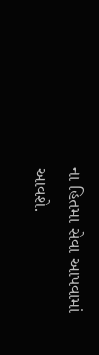ના હિતમા સેવા આપવામાં
આવશે.